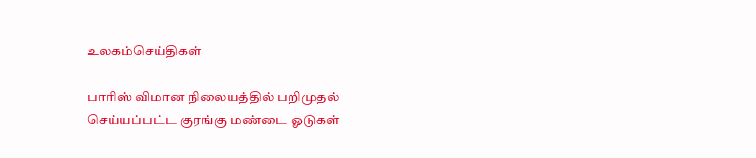உலகம்செய்திகள்

பாரிஸ் விமான நிலையத்தில் பறிமுதல் செய்யப்பட்ட குரங்கு மண்டை ஓடுகள்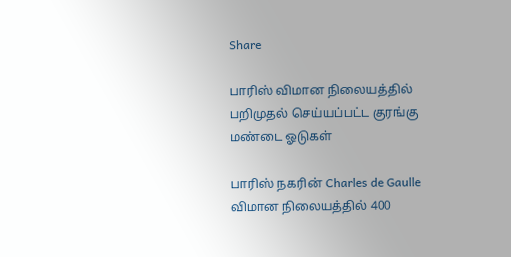Share

பாரிஸ் விமான நிலையத்தில் பறிமுதல் செய்யப்பட்ட குரங்கு மண்டை ஓடுகள்

பாரிஸ் நகரின் Charles de Gaulle விமான நிலையத்தில் 400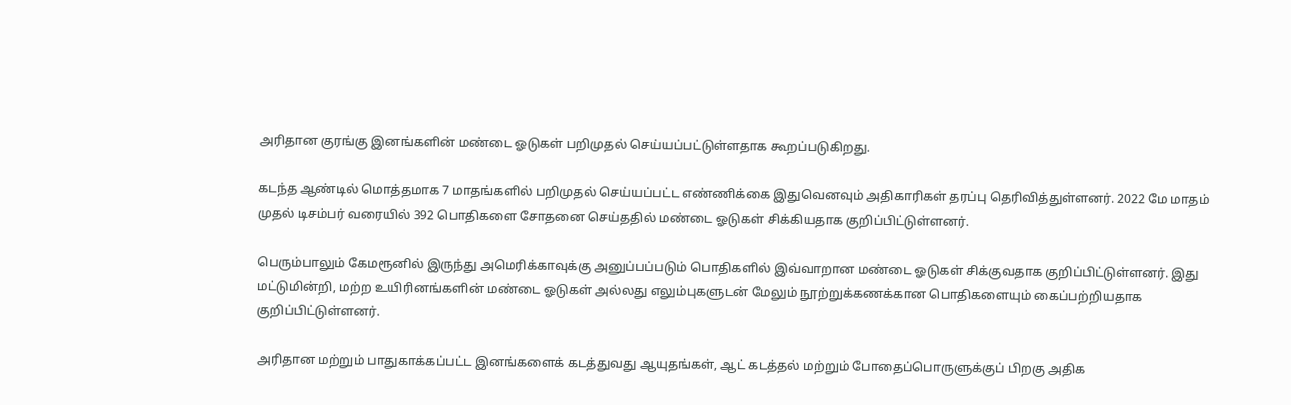அரிதான குரங்கு இனங்களின் மண்டை ஓடுகள் பறிமுதல் செய்யப்பட்டுள்ளதாக கூறப்படுகிறது.

கடந்த ஆண்டில் மொத்தமாக 7 மாதங்களில் பறிமுதல் செய்யப்பட்ட எண்ணிக்கை இதுவெனவும் அதிகாரிகள் தரப்பு தெரிவித்துள்ளனர். 2022 மே மாதம் முதல் டிசம்பர் வரையில் 392 பொதிகளை சோதனை செய்ததில் மண்டை ஓடுகள் சிக்கியதாக குறிப்பிட்டுள்ளனர்.

பெரும்பாலும் கேமரூனில் இருந்து அமெரிக்காவுக்கு அனுப்பப்படும் பொதிகளில் இவ்வாறான மண்டை ஓடுகள் சிக்குவதாக குறிப்பிட்டுள்ளனர். இது மட்டுமின்றி, மற்ற உயிரினங்களின் மண்டை ஓடுகள் அல்லது எலும்புகளுடன் மேலும் நூற்றுக்கணக்கான பொதிகளையும் கைப்பற்றியதாக குறிப்பிட்டுள்ளனர்.

அரிதான மற்றும் பாதுகாக்கப்பட்ட இனங்களைக் கடத்துவது ஆயுதங்கள், ஆட் கடத்தல் மற்றும் போதைப்பொருளுக்குப் பிறகு அதிக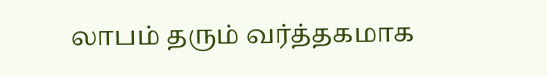லாபம் தரும் வர்த்தகமாக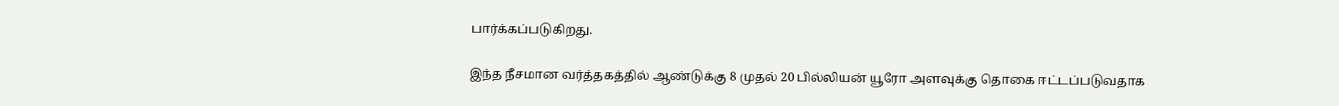பார்க்கப்படுகிறது.

இந்த நீசமான வர்த்தகத்தில் ஆண்டுக்கு 8 முதல் 20 பில்லியன் யூரோ அளவுக்கு தொகை ஈட்டப்படுவதாக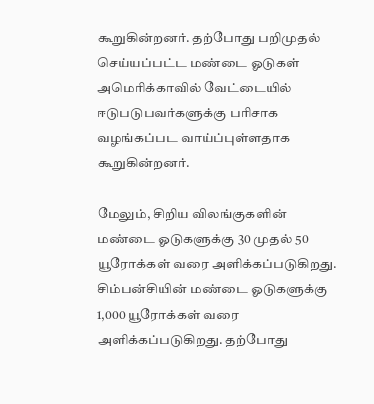கூறுகின்றனர். தற்போது பறிமுதல் செய்யப்பட்ட மண்டை ஓடுகள் அமெரிக்காவில் வேட்டையில் ஈடுபடுபவர்களுக்கு பரிசாக வழங்கப்பட வாய்ப்புள்ளதாக கூறுகின்றனர்.

மேலும், சிறிய விலங்குகளின் மண்டை ஓடுகளுக்கு 30 முதல் 50 யூரோக்கள் வரை அளிக்கப்படுகிறது. சிம்பன்சியின் மண்டை ஓடுகளுக்கு 1,000 யூரோக்கள் வரை அளிக்கப்படுகிறது. தற்போது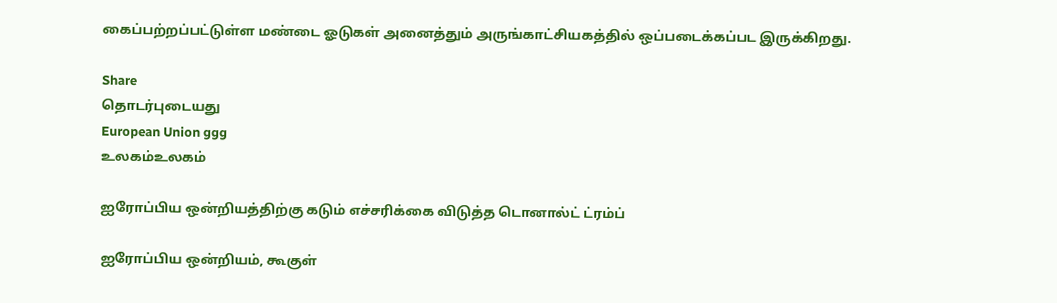கைப்பற்றப்பட்டுள்ள மண்டை ஓடுகள் அனைத்தும் அருங்காட்சியகத்தில் ஒப்படைக்கப்பட இருக்கிறது.

Share
தொடர்புடையது
European Union ggg
உலகம்உலகம்

ஐரோப்பிய ஒன்றியத்திற்கு கடும் எச்சரிக்கை விடுத்த டொனால்ட் ட்ரம்ப்

ஐரோப்பிய ஒன்றியம், கூகுள்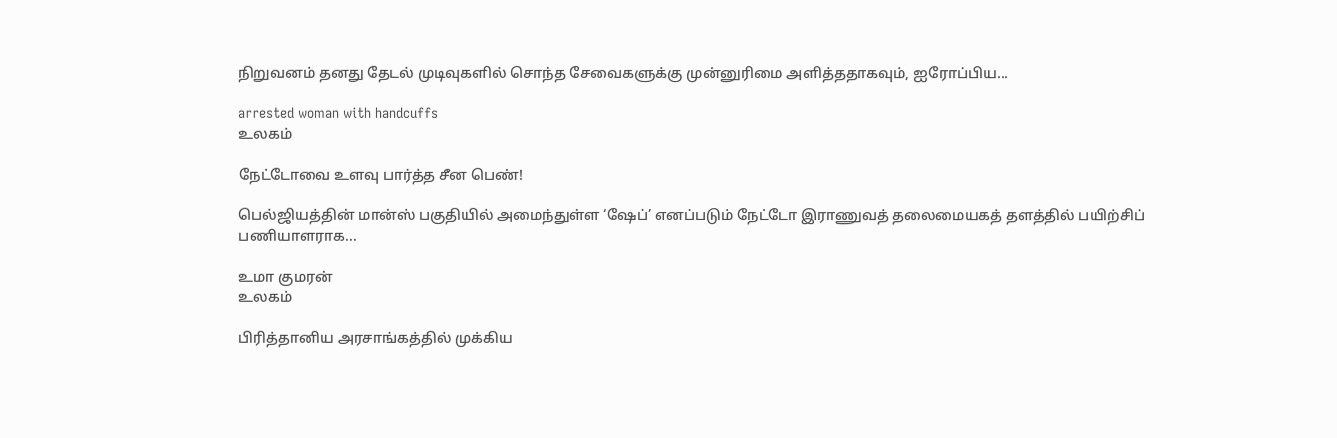நிறுவனம் தனது தேடல் முடிவுகளில் சொந்த சேவைகளுக்கு முன்னுரிமை அளித்ததாகவும், ஐரோப்பிய...

arrested woman with handcuffs
உலகம்

நேட்டோவை உளவு பார்த்த சீன பெண்!

பெல்ஜியத்தின் மான்ஸ் பகுதியில் அமைந்துள்ள ‘ஷேப்’ எனப்படும் நேட்டோ இராணுவத் தலைமையகத் தளத்தில் பயிற்சிப் பணியாளராக...

உமா குமரன்
உலகம்

பிரித்தானிய அரசாங்கத்தில் முக்கிய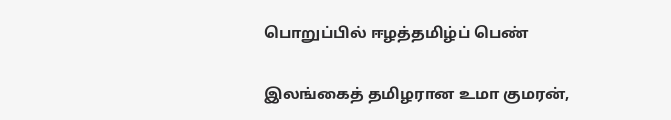பொறுப்பில் ஈழத்தமிழ்ப் பெண்

இலங்கைத் தமிழரான உமா குமரன்,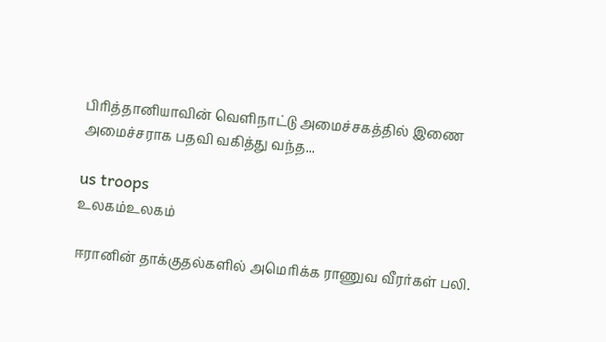பிரித்தானியாவின் வெளிநாட்டு அமைச்சகத்தில் இணை அமைச்சராக பதவி வகித்து வந்த...

us troops
உலகம்உலகம்

ஈரானின் தாக்குதல்களில் அமெரிக்க ராணுவ வீரர்கள் பலி.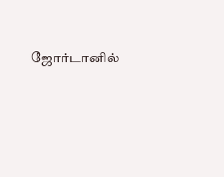ஜோர்டானில்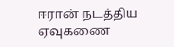ஈரான் நடத்திய ஏவுகணை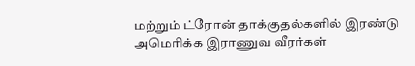மற்றும் ட்ரோன் தாக்குதல்களில் இரண்டு அமெரிக்க இராணுவ வீரர்கள்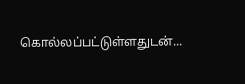கொல்லப்பட்டுள்ளதுடன்...